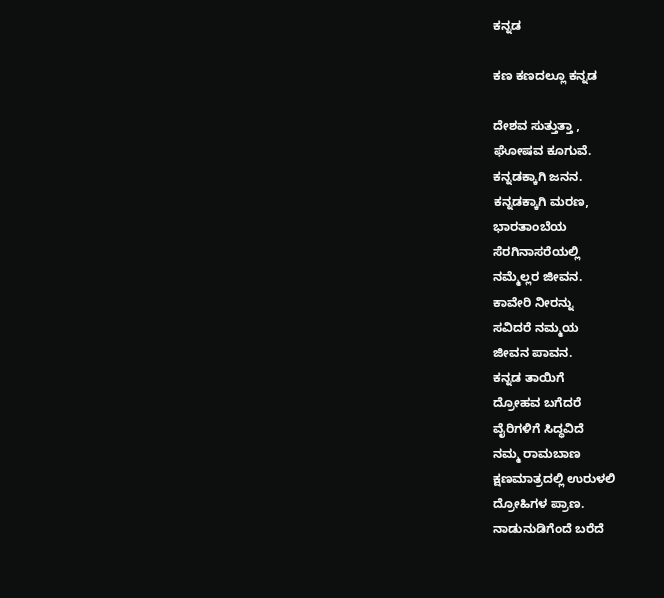ಕನ್ನಡ

ಕಣ ಕಣದಲ್ಲೂ ಕನ್ನಡ

ದೇಶವ ಸುತ್ತುತ್ತಾ ,
ಘೋಷವ ಕೂಗುವೆ.
ಕನ್ನಡಕ್ಕಾಗಿ ಜನನ.
ಕನ್ನಡಕ್ಕಾಗಿ ಮರಣ,
ಭಾರತಾಂಬೆಯ
ಸೆರಗಿನಾಸರೆಯಲ್ಲಿ
ನಮ್ಮೆಲ್ಲರ ಜೀವನ.
ಕಾವೇರಿ ನೀರನ್ನು
ಸವಿದರೆ ನಮ್ಮಯ
ಜೀವನ ಪಾವನ.
ಕನ್ನಡ ತಾಯಿಗೆ
ದ್ರೋಹವ ಬಗೆದರೆ
ವೈರಿಗಳಿಗೆ ಸಿದ್ಧವಿದೆ
ನಮ್ಮ ರಾಮಬಾಣ
ಕ್ಷಣಮಾತ್ರದಲ್ಲಿ ಉರುಳಲಿ
ದ್ರೋಹಿಗಳ ಪ್ರಾಣ.
ನಾಡುನುಡಿಗೆಂದೆ ಬರೆದೆ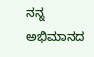ನನ್ನ ಅಭಿಮಾನದ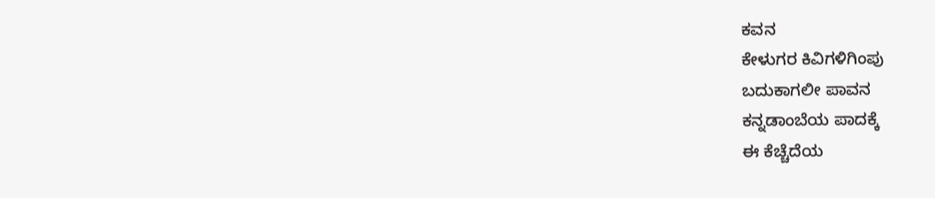ಕವನ
ಕೇಳುಗರ ಕಿವಿಗಳಿಗಿಂಪು
ಬದುಕಾಗಲೀ ಪಾವನ
ಕನ್ನಡಾಂಬೆಯ ಪಾದಕ್ಕೆ
ಈ ಕೆಚ್ಚೆದೆಯ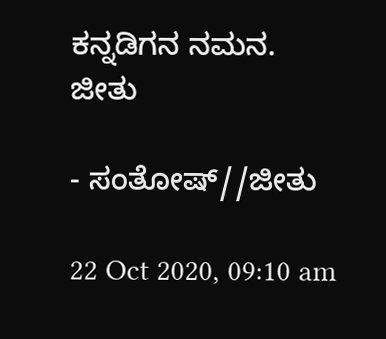ಕನ್ನಡಿಗನ ನಮನ.
ಜೀತು

- ಸಂತೋಷ್//ಜೀತು

22 Oct 2020, 09:10 am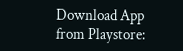Download App from Playstore: